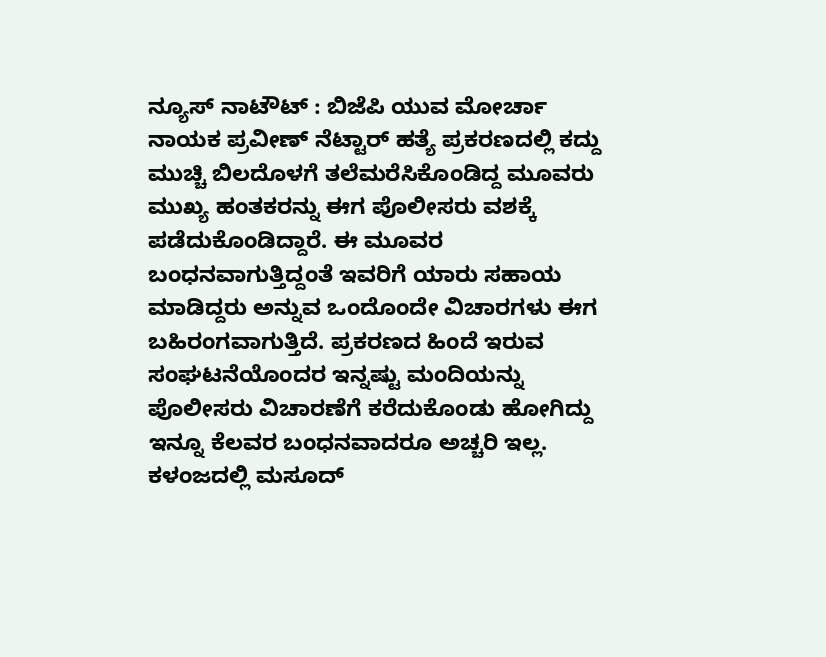ನ್ಯೂಸ್ ನಾಟೌಟ್ : ಬಿಜೆಪಿ ಯುವ ಮೋರ್ಚಾ ನಾಯಕ ಪ್ರವೀಣ್ ನೆಟ್ಟಾರ್ ಹತ್ಯೆ ಪ್ರಕರಣದಲ್ಲಿ ಕದ್ದು ಮುಚ್ಚಿ ಬಿಲದೊಳಗೆ ತಲೆಮರೆಸಿಕೊಂಡಿದ್ದ ಮೂವರು ಮುಖ್ಯ ಹಂತಕರನ್ನು ಈಗ ಪೊಲೀಸರು ವಶಕ್ಕೆ ಪಡೆದುಕೊಂಡಿದ್ದಾರೆ. ಈ ಮೂವರ ಬಂಧನವಾಗುತ್ತಿದ್ದಂತೆ ಇವರಿಗೆ ಯಾರು ಸಹಾಯ ಮಾಡಿದ್ದರು ಅನ್ನುವ ಒಂದೊಂದೇ ವಿಚಾರಗಳು ಈಗ ಬಹಿರಂಗವಾಗುತ್ತಿದೆ. ಪ್ರಕರಣದ ಹಿಂದೆ ಇರುವ ಸಂಘಟನೆಯೊಂದರ ಇನ್ನಷ್ಟು ಮಂದಿಯನ್ನು ಪೊಲೀಸರು ವಿಚಾರಣೆಗೆ ಕರೆದುಕೊಂಡು ಹೋಗಿದ್ದು ಇನ್ನೂ ಕೆಲವರ ಬಂಧನವಾದರೂ ಅಚ್ಚರಿ ಇಲ್ಲ.
ಕಳಂಜದಲ್ಲಿ ಮಸೂದ್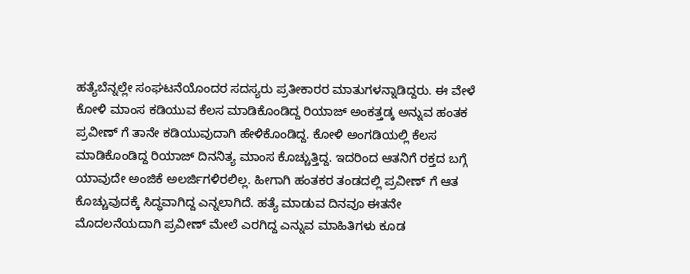ಹತ್ಯೆಬೆನ್ನಲ್ಲೇ ಸಂಘಟನೆಯೊಂದರ ಸದಸ್ಯರು ಪ್ರತೀಕಾರರ ಮಾತುಗಳನ್ನಾಡಿದ್ದರು. ಈ ವೇಳೆ ಕೋಳಿ ಮಾಂಸ ಕಡಿಯುವ ಕೆಲಸ ಮಾಡಿಕೊಂಡಿದ್ದ ರಿಯಾಜ್ ಅಂಕತ್ತಡ್ಕ ಅನ್ನುವ ಹಂತಕ ಪ್ರವೀಣ್ ಗೆ ತಾನೇ ಕಡಿಯುವುದಾಗಿ ಹೇಳಿಕೊಂಡಿದ್ದ. ಕೋಳಿ ಅಂಗಡಿಯಲ್ಲಿ ಕೆಲಸ ಮಾಡಿಕೊಂಡಿದ್ದ ರಿಯಾಜ್ ದಿನನಿತ್ಯ ಮಾಂಸ ಕೊಚ್ಚುತ್ತಿದ್ದ. ಇದರಿಂದ ಆತನಿಗೆ ರಕ್ತದ ಬಗ್ಗೆ ಯಾವುದೇ ಅಂಜಿಕೆ ಅಲರ್ಜಿಗಳಿರಲಿಲ್ಲ. ಹೀಗಾಗಿ ಹಂತಕರ ತಂಡದಲ್ಲಿ ಪ್ರವೀಣ್ ಗೆ ಆತ ಕೊಚ್ಚುವುದಕ್ಕೆ ಸಿದ್ಧವಾಗಿದ್ದ ಎನ್ನಲಾಗಿದೆ. ಹತ್ಯೆ ಮಾಡುವ ದಿನವೂ ಈತನೇ ಮೊದಲನೆಯದಾಗಿ ಪ್ರವೀಣ್ ಮೇಲೆ ಎರಗಿದ್ದ ಎನ್ನುವ ಮಾಹಿತಿಗಳು ಕೂಡ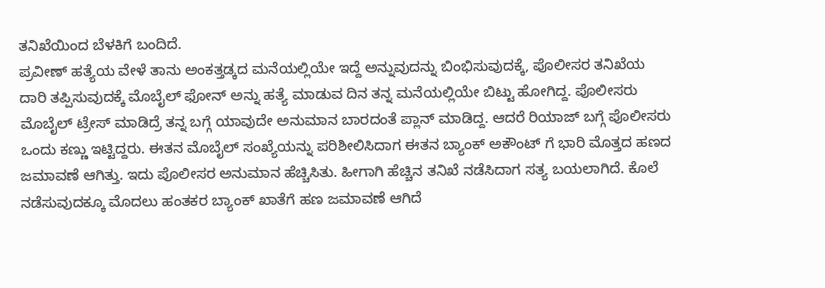ತನಿಖೆಯಿಂದ ಬೆಳಕಿಗೆ ಬಂದಿದೆ.
ಪ್ರವೀಣ್ ಹತ್ಯೆಯ ವೇಳೆ ತಾನು ಅಂಕತ್ತಡ್ಕದ ಮನೆಯಲ್ಲಿಯೇ ಇದ್ದೆ ಅನ್ನುವುದನ್ನು ಬಿಂಭಿಸುವುದಕ್ಕೆ, ಪೊಲೀಸರ ತನಿಖೆಯ ದಾರಿ ತಪ್ಪಿಸುವುದಕ್ಕೆ ಮೊಬೈಲ್ ಫೋನ್ ಅನ್ನು ಹತ್ಯೆ ಮಾಡುವ ದಿನ ತನ್ನ ಮನೆಯಲ್ಲಿಯೇ ಬಿಟ್ಟು ಹೋಗಿದ್ದ. ಪೊಲೀಸರು ಮೊಬೈಲ್ ಟ್ರೇಸ್ ಮಾಡಿದ್ರೆ ತನ್ನ ಬಗ್ಗೆ ಯಾವುದೇ ಅನುಮಾನ ಬಾರದಂತೆ ಪ್ಲಾನ್ ಮಾಡಿದ್ದ. ಆದರೆ ರಿಯಾಜ್ ಬಗ್ಗೆ ಪೊಲೀಸರು ಒಂದು ಕಣ್ಣು ಇಟ್ಟಿದ್ದರು. ಈತನ ಮೊಬೈಲ್ ಸಂಖ್ಯೆಯನ್ನು ಪರಿಶೀಲಿಸಿದಾಗ ಈತನ ಬ್ಯಾಂಕ್ ಅಕೌಂಟ್ ಗೆ ಭಾರಿ ಮೊತ್ತದ ಹಣದ ಜಮಾವಣೆ ಆಗಿತ್ತು. ಇದು ಪೊಲೀಸರ ಅನುಮಾನ ಹೆಚ್ಚಿಸಿತು. ಹೀಗಾಗಿ ಹೆಚ್ಚಿನ ತನಿಖೆ ನಡೆಸಿದಾಗ ಸತ್ಯ ಬಯಲಾಗಿದೆ. ಕೊಲೆ ನಡೆಸುವುದಕ್ಕೂ ಮೊದಲು ಹಂತಕರ ಬ್ಯಾಂಕ್ ಖಾತೆಗೆ ಹಣ ಜಮಾವಣೆ ಆಗಿದೆ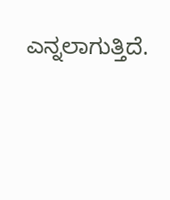ಎನ್ನಲಾಗುತ್ತಿದೆ.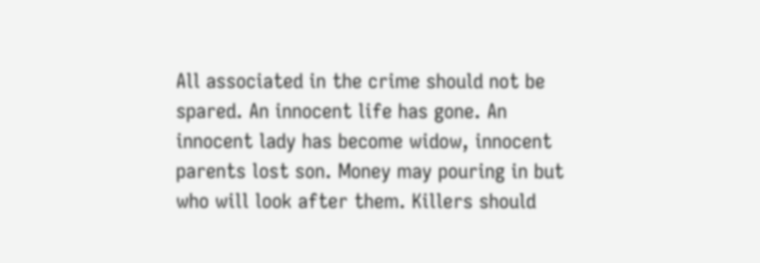All associated in the crime should not be spared. An innocent life has gone. An innocent lady has become widow, innocent parents lost son. Money may pouring in but who will look after them. Killers should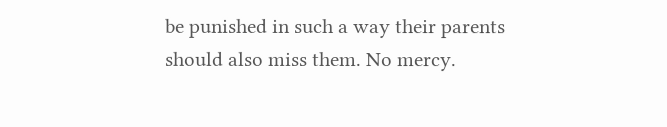be punished in such a way their parents should also miss them. No mercy.